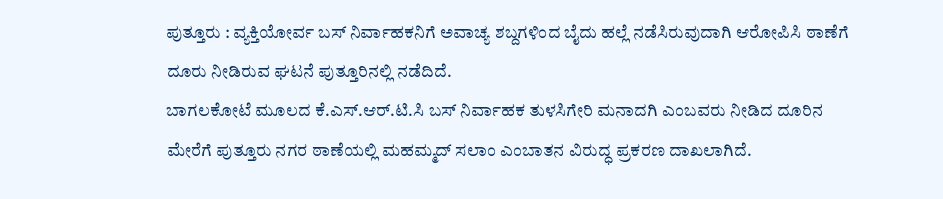ಪುತ್ತೂರು : ವ್ಯಕ್ತಿಯೋರ್ವ ಬಸ್ ನಿರ್ವಾಹಕನಿಗೆ ಅವಾಚ್ಯ ಶಬ್ದಗಳಿಂದ ಬೈದು ಹಲ್ಲೆ ನಡೆಸಿರುವುದಾಗಿ ಆರೋಪಿಸಿ ಠಾಣೆಗೆ ದೂರು ನೀಡಿರುವ ಘಟನೆ ಪುತ್ತೂರಿನಲ್ಲಿ ನಡೆದಿದೆ.
ಬಾಗಲಕೋಟೆ ಮೂಲದ ಕೆ.ಎಸ್.ಆರ್.ಟಿ.ಸಿ ಬಸ್ ನಿರ್ವಾಹಕ ತುಳಸಿಗೇರಿ ಮನಾದಗಿ ಎಂಬವರು ನೀಡಿದ ದೂರಿನ ಮೇರೆಗೆ ಪುತ್ತೂರು ನಗರ ಠಾಣೆಯಲ್ಲಿ ಮಹಮ್ಮದ್ ಸಲಾಂ ಎಂಬಾತನ ವಿರುದ್ಧ ಪ್ರಕರಣ ದಾಖಲಾಗಿದೆ.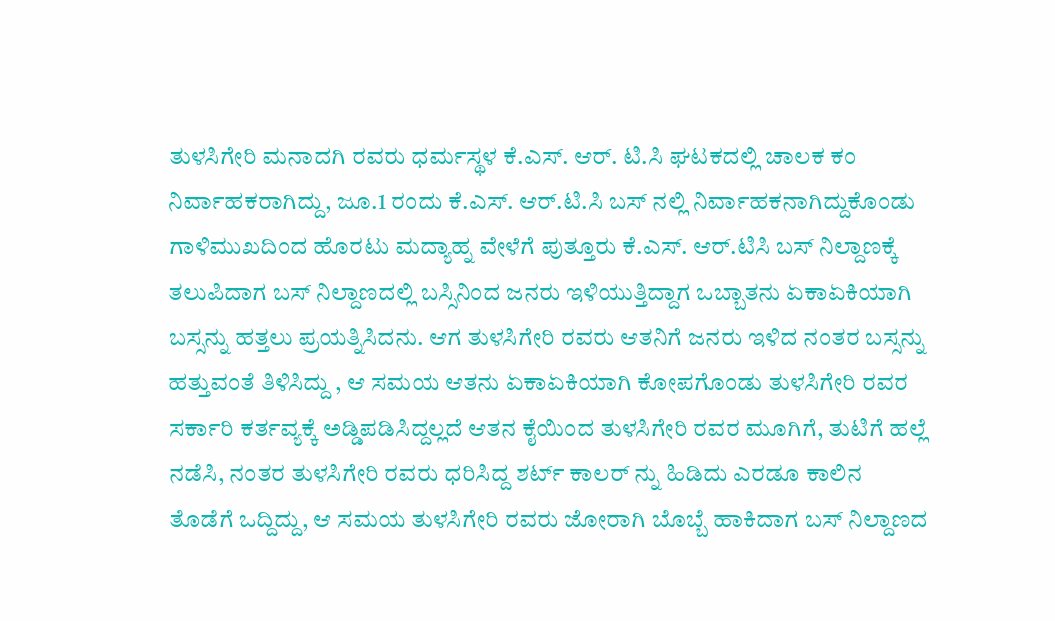ತುಳಸಿಗೇರಿ ಮನಾದಗಿ ರವರು ಧರ್ಮಸ್ಥಳ ಕೆ.ಎಸ್. ಆರ್. ಟಿ.ಸಿ ಘಟಕದಲ್ಲಿ ಚಾಲಕ ಕಂ ನಿರ್ವಾಹಕರಾಗಿದ್ದು, ಜೂ.1 ರಂದು ಕೆ.ಎಸ್. ಆರ್.ಟಿ.ಸಿ ಬಸ್ ನಲ್ಲಿ ನಿರ್ವಾಹಕನಾಗಿದ್ದುಕೊಂಡು ಗಾಳಿಮುಖದಿಂದ ಹೊರಟು ಮದ್ಯಾಹ್ನ ವೇಳೆಗೆ ಪುತ್ತೂರು ಕೆ.ಎಸ್. ಆರ್.ಟಿಸಿ ಬಸ್ ನಿಲ್ದಾಣಕ್ಕೆ ತಲುಪಿದಾಗ ಬಸ್ ನಿಲ್ದಾಣದಲ್ಲಿ ಬಸ್ಸಿನಿಂದ ಜನರು ಇಳಿಯುತ್ತಿದ್ದಾಗ ಒಬ್ಬಾತನು ಏಕಾಏಕಿಯಾಗಿ ಬಸ್ಸನ್ನು ಹತ್ತಲು ಪ್ರಯತ್ನಿಸಿದನು. ಆಗ ತುಳಸಿಗೇರಿ ರವರು ಆತನಿಗೆ ಜನರು ಇಳಿದ ನಂತರ ಬಸ್ಸನ್ನು ಹತ್ತುವಂತೆ ತಿಳಿಸಿದ್ದು , ಆ ಸಮಯ ಆತನು ಏಕಾಏಕಿಯಾಗಿ ಕೋಪಗೊಂಡು ತುಳಸಿಗೇರಿ ರವರ ಸರ್ಕಾರಿ ಕರ್ತವ್ಯಕ್ಕೆ ಅಡ್ಡಿಪಡಿಸಿದ್ದಲ್ಲದೆ ಆತನ ಕೈಯಿಂದ ತುಳಸಿಗೇರಿ ರವರ ಮೂಗಿಗೆ, ತುಟಿಗೆ ಹಲ್ಲೆ ನಡೆಸಿ, ನಂತರ ತುಳಸಿಗೇರಿ ರವರು ಧರಿಸಿದ್ದ ಶರ್ಟ್ ಕಾಲರ್ ನ್ನು ಹಿಡಿದು ಎರಡೂ ಕಾಲಿನ ತೊಡೆಗೆ ಒದ್ದಿದ್ದು, ಆ ಸಮಯ ತುಳಸಿಗೇರಿ ರವರು ಜೋರಾಗಿ ಬೊಬ್ಬೆ ಹಾಕಿದಾಗ ಬಸ್ ನಿಲ್ದಾಣದ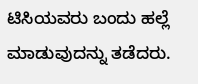ಟಿಸಿಯವರು ಬಂದು ಹಲ್ಲೆ ಮಾಡುವುದನ್ನು ತಡೆದರು.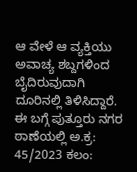ಆ ವೇಳೆ ಆ ವ್ಯಕ್ತಿಯು ಅವಾಚ್ಯ ಶಬ್ದಗಳಿಂದ ಬೈದಿರುವುದಾಗಿ ದೂರಿನಲ್ಲಿ ತಿಳಿಸಿದ್ದಾರೆ.
ಈ ಬಗ್ಗೆ ಪುತ್ತೂರು ನಗರ ಠಾಣೆಯಲ್ಲಿ ಅ.ಕ್ರ: 45/2023 ಕಲಂ: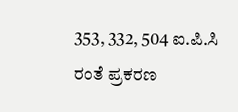353, 332, 504 ಐ.ಪಿ.ಸಿ ರಂತೆ ಪ್ರಕರಣ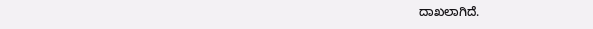ದಾಖಲಾಗಿದೆ.